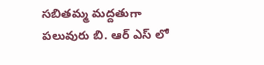సబితమ్మ మద్దతుగా పలువురు బి. ఆర్ ఎస్ లో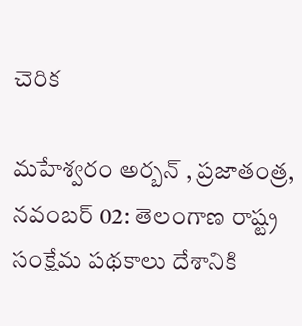చెరిక

మహేశ్వరం అర్బన్ , ప్రజాతంత్ర, నవంబర్ 02: తెలంగాణ రాష్ట్ర సంక్షేమ పథకాలు దేశానికి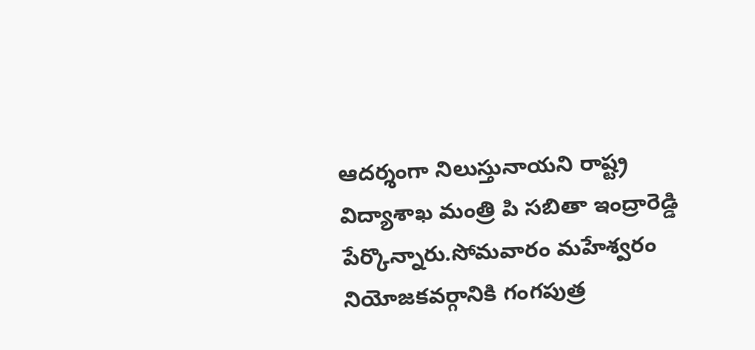ఆదర్శంగా నిలుస్తునాయని రాష్ట్ర విద్యాశాఖ మంత్రి పి సబితా ఇంద్రారెడ్డి పేర్కొన్నారు.సోమవారం మహేశ్వరం నియోజకవర్గానికి గంగపుత్ర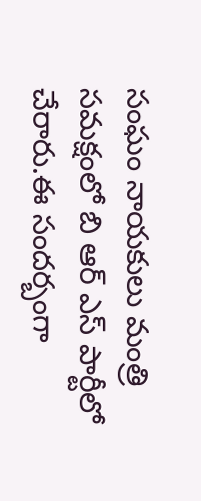సంఘం నాయకులు మంత్రి సమక్షంలో బి ఆర్ ఎస్ పార్టీలో చేరారు.ఈ సందర్బంగా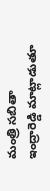మంత్రి సబితా ఇంద్రారెడ్డి మాట్లాడుతూ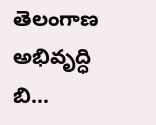తెలంగాణ అభివృద్ధి బి…